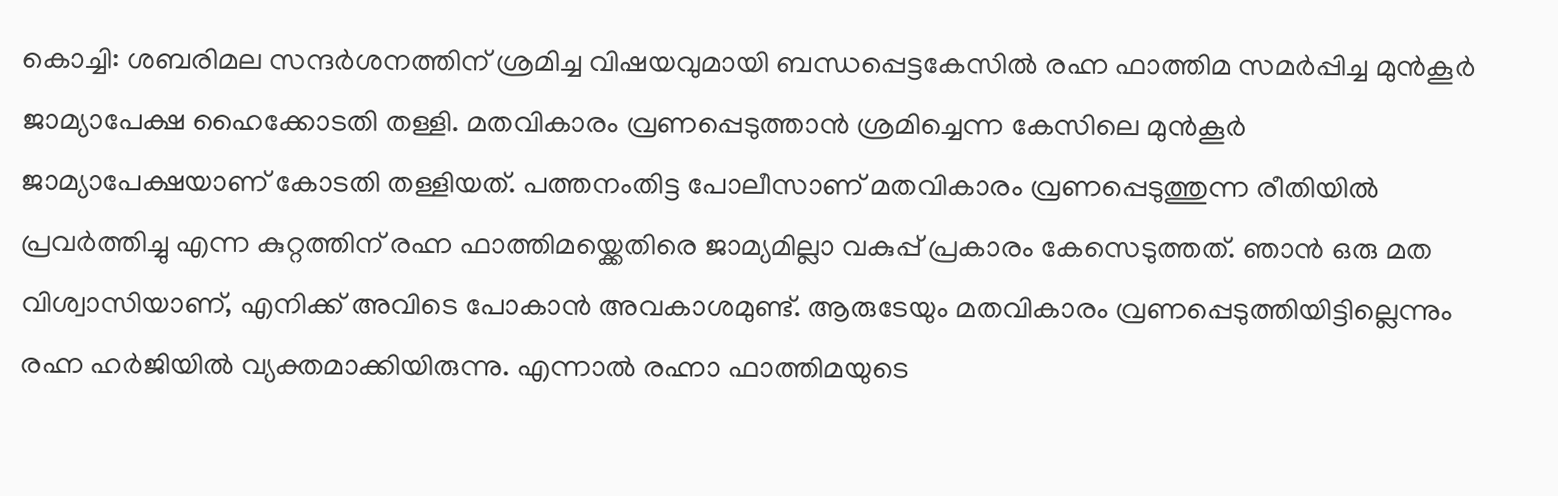കൊച്ചി: ശബരിമല സന്ദർശനത്തിന് ശ്രമിച്ച വിഷയവുമായി ബന്ധപ്പെട്ടകേസിൽ രഹ്ന ഫാത്തിമ സമർപ്പിച്ച മുൻകൂർ ജാമ്യാപേക്ഷ ഹൈക്കോടതി തള്ളി. മതവികാരം വ്രണപ്പെടുത്താൻ ശ്രമിച്ചെന്ന കേസിലെ മുൻകൂർ ജാമ്യാപേക്ഷയാണ് കോടതി തള്ളിയത്. പത്തനംതിട്ട പോലീസാണ് മതവികാരം വ്രണപ്പെടുത്തുന്ന രീതിയിൽ പ്രവർത്തിച്ചു എന്ന കുറ്റത്തിന് രഹ്ന ഫാത്തിമയ്ക്കെതിരെ ജാമ്യമില്ലാ വകുപ്പ് പ്രകാരം കേസെടുത്തത്. ഞാൻ ഒരു മത വിശ്വാസിയാണ്, എനിക്ക് അവിടെ പോകാൻ അവകാശമുണ്ട്. ആരുടേയും മതവികാരം വ്രണപ്പെടുത്തിയിട്ടില്ലെന്നും രഹ്ന ഹർജിയിൽ വ്യക്തമാക്കിയിരുന്നു. എന്നാൽ രഹ്നാ ഫാത്തിമയുടെ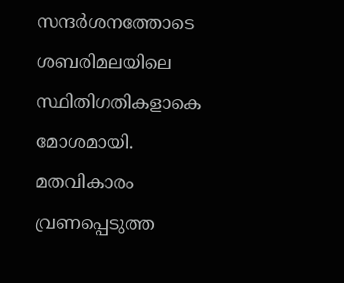സന്ദർശനത്തോടെ ശബരിമലയിലെ സ്ഥിതിഗതികളാകെ മോശമായി. മതവികാരം വ്രണപ്പെടുത്ത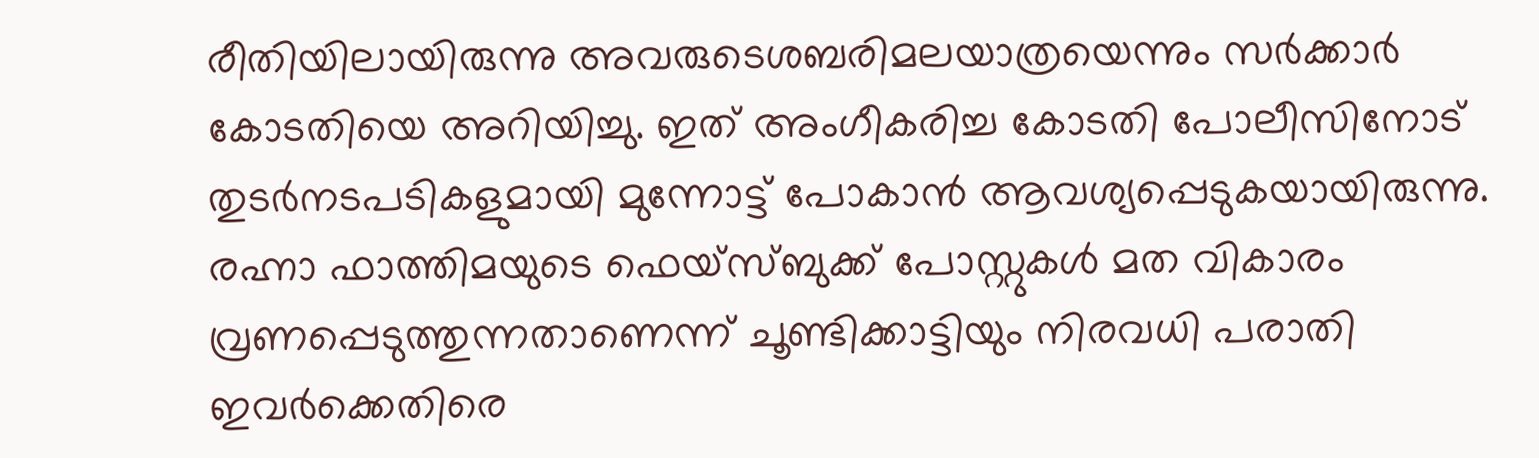രീതിയിലായിരുന്നു അവരുടെശബരിമലയാത്രയെന്നും സർക്കാർ കോടതിയെ അറിയിച്ചു. ഇത് അംഗീകരിച്ച കോടതി പോലീസിനോട് തുടർനടപടികളുമായി മുന്നോട്ട് പോകാൻ ആവശ്യപ്പെടുകയായിരുന്നു. രഹ്നാ ഫാത്തിമയുടെ ഫെയ്സ്ബുക്ക് പോസ്റ്റുകൾ മത വികാരം വ്രണപ്പെടുത്തുന്നതാണെന്ന് ചൂണ്ടിക്കാട്ടിയും നിരവധി പരാതി ഇവർക്കെതിരെ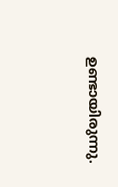ഉണ്ടായിരുന്നു.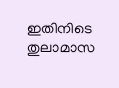ഇതിനിടെ തുലാമാസ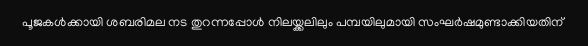പൂജകൾക്കായി ശബരിമല നട തുറന്നപ്പോൾ നിലയ്ക്കലിലും പമ്പയിലുമായി സംഘർഷമുണ്ടാക്കിയതിന്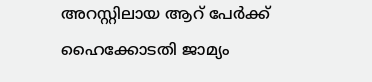അറസ്റ്റിലായ ആറ് പേർക്ക് ഹൈക്കോടതി ജാമ്യം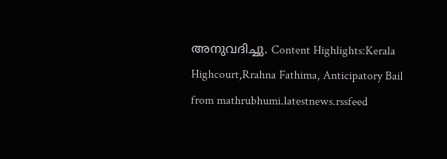അനുവദിച്ചു. Content Highlights:Kerala Highcourt,Rrahna Fathima, Anticipatory Bail
from mathrubhumi.latestnews.rssfeed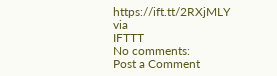https://ift.tt/2RXjMLY
via
IFTTT
No comments:
Post a Comment